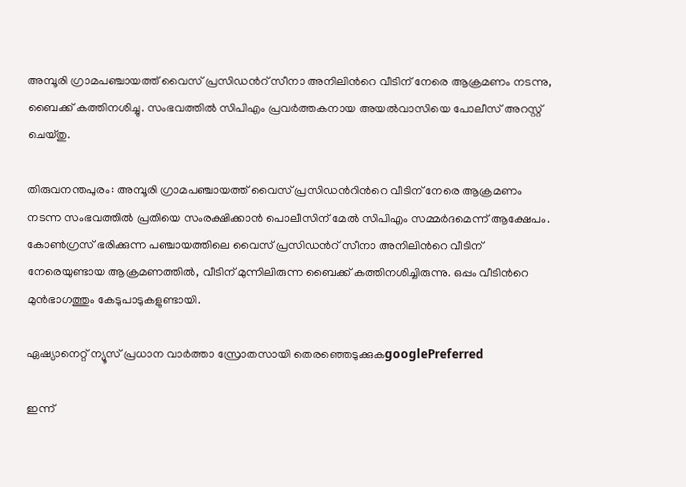അമ്പൂരി ഗ്രാമപഞ്ചായത്ത് വൈസ് പ്രസിഡന്‍റ് സീനാ അനിലിന്‍റെ വീടിന് നേരെ ആക്രമണം നടന്നു, ബൈക്ക് കത്തിനശിച്ചു. സംഭവത്തിൽ സിപിഎം പ്രവർത്തകനായ അയൽവാസിയെ പോലീസ് അറസ്റ്റ് ചെയ്തു.

തിരുവനന്തപുരം: അമ്പൂരി ഗ്രാമപഞ്ചായത്ത് വൈസ് പ്രസിഡന്‍റിന്‍റെ വീടിന് നേരെ ആക്രമണം നടന്ന സംഭവത്തിൽ പ്രതിയെ സംരക്ഷിക്കാൻ പൊലീസിന് മേൽ സിപിഎം സമ്മർദമെന്ന് ആക്ഷേപം. കോൺഗ്രസ് ഭരിക്കുന്ന പഞ്ചായത്തിലെ വൈസ് പ്രസിഡന്‍റ് സീനാ അനിലിന്‍റെ വീടിന് നേരെയുണ്ടായ ആക്രമണത്തിൽ, വീടിന് മുന്നിലിരുന്ന ബൈക്ക് കത്തിനശിച്ചിരുന്നു. ഒപ്പം വീടിന്‍റെ മുൻഭാഗത്തും കേടുപാടുകളുണ്ടായി.

ഏഷ്യാനെറ്റ് ന്യൂസ് പ്രധാന വാർത്താ സ്രോതസായി തെരഞ്ഞെടുക്കുകgooglePreferred

ഇന്ന്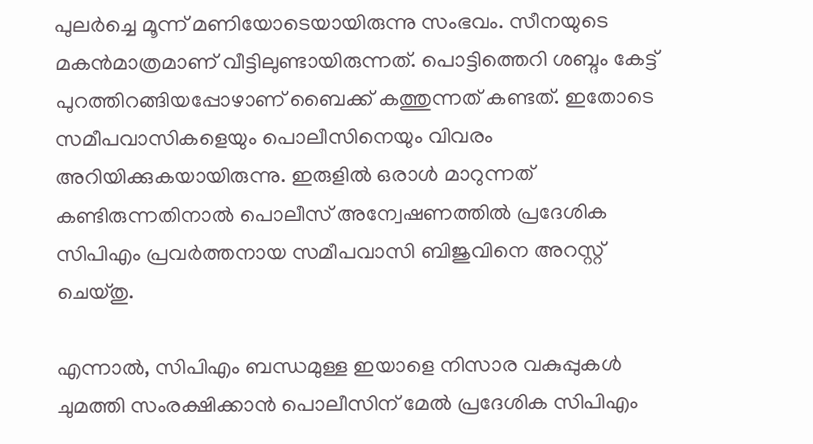പുലർച്ചെ മൂന്ന് മണിയോടെയായിരുന്നു സംഭവം. സീനയുടെ മകൻമാത്രമാണ് വീട്ടിലുണ്ടായിരുന്നത്. പൊട്ടിത്തെറി ശബ്ദം കേട്ട് പുറത്തിറങ്ങിയപ്പോഴാണ് ബൈക്ക് കത്തുന്നത് കണ്ടത്. ഇതോടെ സമീപവാസികളെയും പൊലീസിനെയും വിവരം അറിയിക്കുകയായിരുന്നു. ഇരുളിൽ ഒരാൾ മാറുന്നത് കണ്ടിരുന്നതിനാൽ പൊലീസ് അന്വേഷണത്തിൽ പ്രദേശിക സിപിഎം പ്രവർത്തനായ സമീപവാസി ബിജുവിനെ അറസ്റ്റ് ചെയ്തു.

എന്നാൽ, സിപിഎം ബന്ധമുള്ള ഇയാളെ നിസാര വകുപ്പുകൾ ചുമത്തി സംരക്ഷിക്കാൻ പൊലീസിന് മേൽ പ്രദേശിക സിപിഎം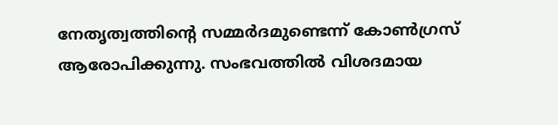നേതൃത്വത്തിന്‍റെ സമ്മർദമുണ്ടെന്ന് കോൺഗ്രസ് ആരോപിക്കുന്നു. സംഭവത്തിൽ വിശദമായ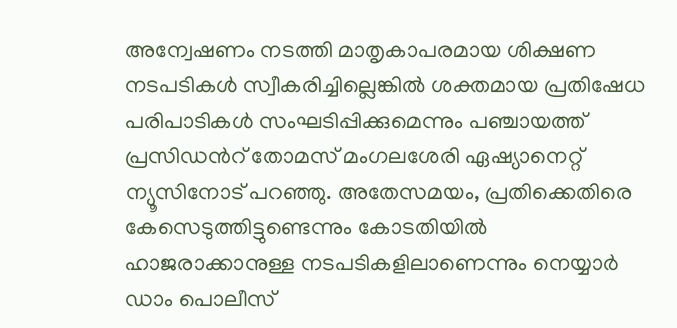അന്വേഷണം നടത്തി മാതൃകാപരമായ ശിക്ഷണ നടപടികള്‍ സ്വീകരിച്ചില്ലെങ്കില്‍ ശക്തമായ പ്രതിഷേധ പരിപാടികള്‍ സംഘടിപ്പിക്കുമെന്നും പഞ്ചായത്ത് പ്രസിഡന്‍റ് തോമസ് മംഗലശേരി ഏഷ്യാനെറ്റ് ന്യൂസിനോട് പറഞ്ഞു. അതേസമയം, പ്രതിക്കെതിരെ കേസെടുത്തിട്ടുണ്ടെന്നും കോടതിയിൽ ഹാജരാക്കാനുള്ള നടപടികളിലാണെന്നും നെയ്യാർ ഡാം പൊലീസ്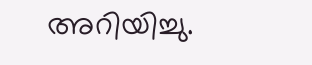അറിയിച്ചു.